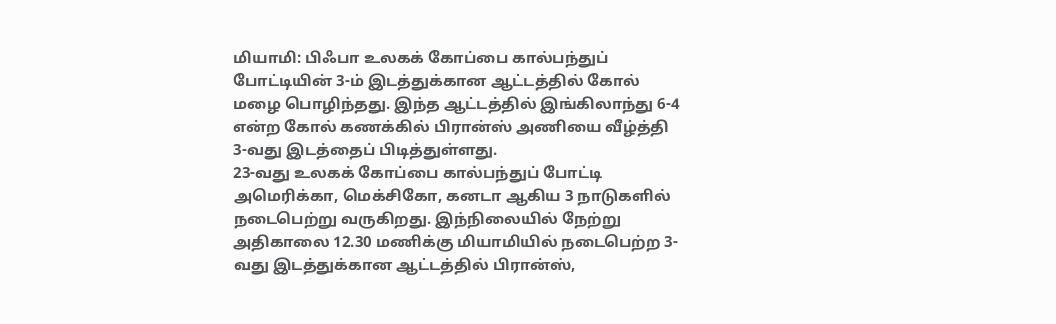மியாமி: பிஃபா உலகக் கோப்பை கால்பந்துப் போட்டியின் 3-ம் இடத்துக்கான ஆட்டத்தில் கோல் மழை பொழிந்தது. இந்த ஆட்டத்தில் இங்கிலாந்து 6-4 என்ற கோல் கணக்கில் பிரான்ஸ் அணியை வீழ்த்தி 3-வது இடத்தைப் பிடித்துள்ளது.
23-வது உலகக் கோப்பை கால்பந்துப் போட்டி அமெரிக்கா, மெக்சிகோ, கனடா ஆகிய 3 நாடுகளில் நடைபெற்று வருகிறது. இந்நிலையில் நேற்று அதிகாலை 12.30 மணிக்கு மியாமியில் நடைபெற்ற 3-வது இடத்துக்கான ஆட்டத்தில் பிரான்ஸ்,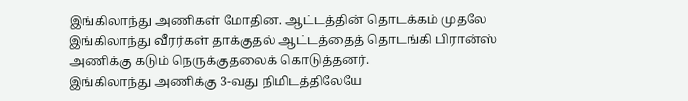இங்கிலாந்து அணிகள் மோதின. ஆட்டத்தின் தொடக்கம் முதலே இங்கிலாந்து வீரர்கள் தாக்குதல் ஆட்டத்தைத் தொடங்கி பிரான்ஸ் அணிக்கு கடும் நெருக்குதலைக் கொடுத்தனர்.
இங்கிலாந்து அணிக்கு 3-வது நிமிடத்திலேயே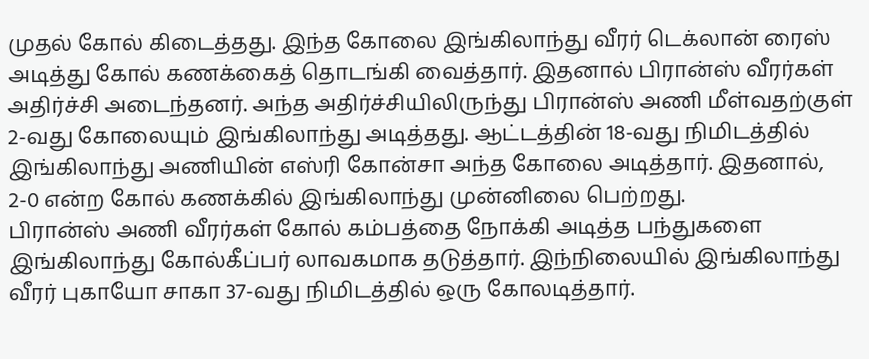முதல் கோல் கிடைத்தது. இந்த கோலை இங்கிலாந்து வீரர் டெக்லான் ரைஸ் அடித்து கோல் கணக்கைத் தொடங்கி வைத்தார். இதனால் பிரான்ஸ் வீரர்கள் அதிர்ச்சி அடைந்தனர். அந்த அதிர்ச்சியிலிருந்து பிரான்ஸ் அணி மீள்வதற்குள் 2-வது கோலையும் இங்கிலாந்து அடித்தது. ஆட்டத்தின் 18-வது நிமிடத்தில் இங்கிலாந்து அணியின் எஸ்ரி கோன்சா அந்த கோலை அடித்தார். இதனால், 2-0 என்ற கோல் கணக்கில் இங்கிலாந்து முன்னிலை பெற்றது.
பிரான்ஸ் அணி வீரர்கள் கோல் கம்பத்தை நோக்கி அடித்த பந்துகளை இங்கிலாந்து கோல்கீப்பர் லாவகமாக தடுத்தார். இந்நிலையில் இங்கிலாந்து வீரர் புகாயோ சாகா 37-வது நிமிடத்தில் ஒரு கோலடித்தார்.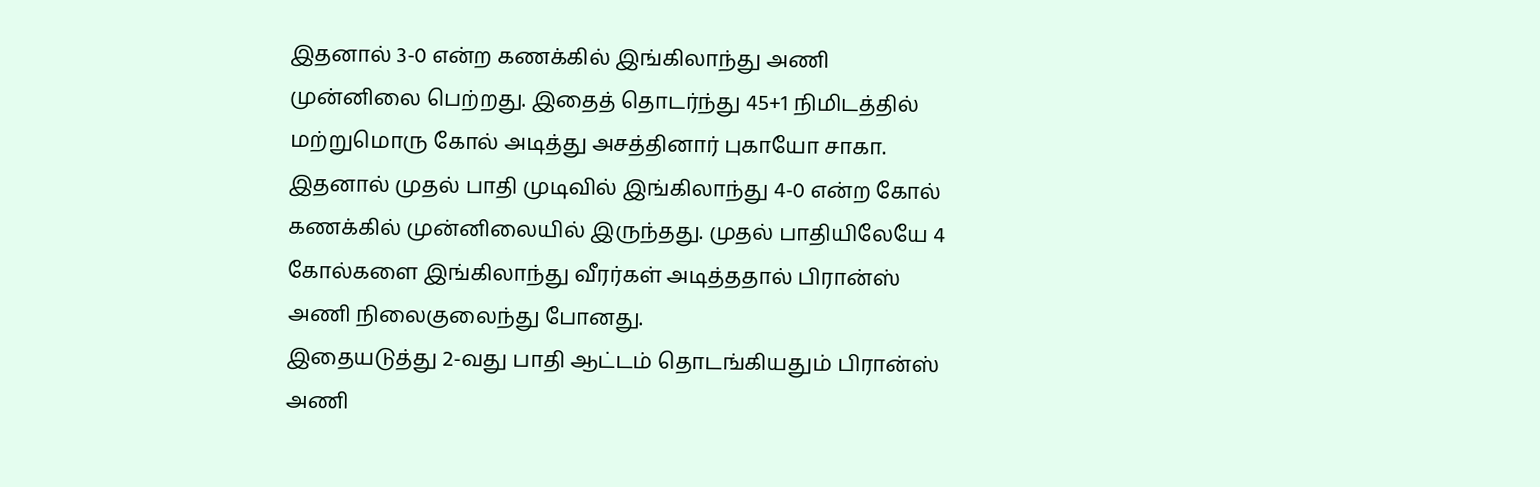இதனால் 3-0 என்ற கணக்கில் இங்கிலாந்து அணி முன்னிலை பெற்றது. இதைத் தொடர்ந்து 45+1 நிமிடத்தில் மற்றுமொரு கோல் அடித்து அசத்தினார் புகாயோ சாகா. இதனால் முதல் பாதி முடிவில் இங்கிலாந்து 4-0 என்ற கோல் கணக்கில் முன்னிலையில் இருந்தது. முதல் பாதியிலேயே 4 கோல்களை இங்கிலாந்து வீரர்கள் அடித்ததால் பிரான்ஸ் அணி நிலைகுலைந்து போனது.
இதையடுத்து 2-வது பாதி ஆட்டம் தொடங்கியதும் பிரான்ஸ் அணி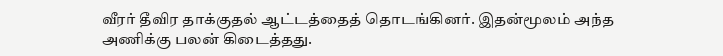வீரர் தீவிர தாக்குதல் ஆட்டத்தைத் தொடங்கினர். இதன்மூலம் அந்த அணிக்கு பலன் கிடைத்தது.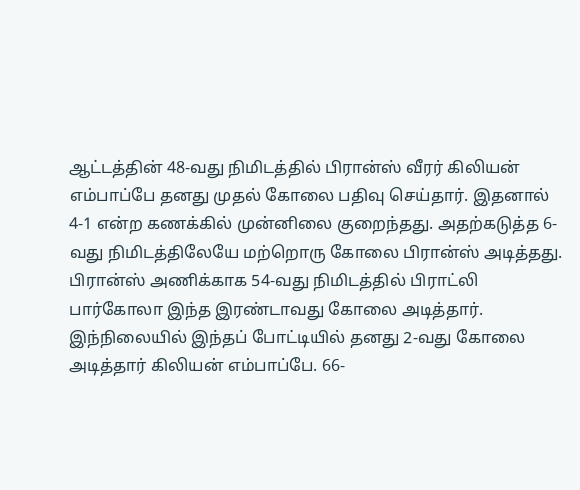ஆட்டத்தின் 48-வது நிமிடத்தில் பிரான்ஸ் வீரர் கிலியன் எம்பாப்பே தனது முதல் கோலை பதிவு செய்தார். இதனால் 4-1 என்ற கணக்கில் முன்னிலை குறைந்தது. அதற்கடுத்த 6-வது நிமிடத்திலேயே மற்றொரு கோலை பிரான்ஸ் அடித்தது. பிரான்ஸ் அணிக்காக 54-வது நிமிடத்தில் பிராட்லி பார்கோலா இந்த இரண்டாவது கோலை அடித்தார்.
இந்நிலையில் இந்தப் போட்டியில் தனது 2-வது கோலை அடித்தார் கிலியன் எம்பாப்பே. 66-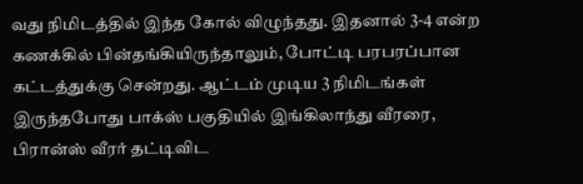வது நிமிடத்தில் இந்த கோல் விழுந்தது. இதனால் 3-4 என்ற கணக்கில் பின்தங்கியிருந்தாலும், போட்டி பரபரப்பான கட்டத்துக்கு சென்றது. ஆட்டம் முடிய 3 நிமிடங்கள் இருந்தபோது பாக்ஸ் பகுதியில் இங்கிலாந்து வீரரை, பிரான்ஸ் வீரர் தட்டிவிட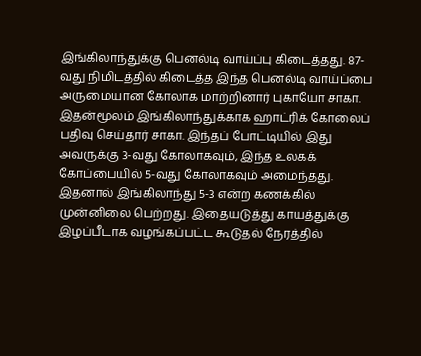இங்கிலாந்துக்கு பெனல்டி வாய்ப்பு கிடைத்தது. 87-வது நிமிடத்தில் கிடைத்த இந்த பெனல்டி வாய்ப்பை அருமையான கோலாக மாற்றினார் புகாயோ சாகா.
இதன்மூலம் இங்கிலாந்துக்காக ஹாட்ரிக் கோலைப் பதிவு செய்தார் சாகா. இந்தப் போட்டியில் இது அவருக்கு 3-வது கோலாகவும், இந்த உலகக் கோப்பையில் 5-வது கோலாகவும் அமைந்தது. இதனால் இங்கிலாந்து 5-3 என்ற கணக்கில் முன்னிலை பெற்றது. இதையடுத்து காயத்துக்கு இழப்பீடாக வழங்கப்பட்ட கூடுதல் நேரத்தில்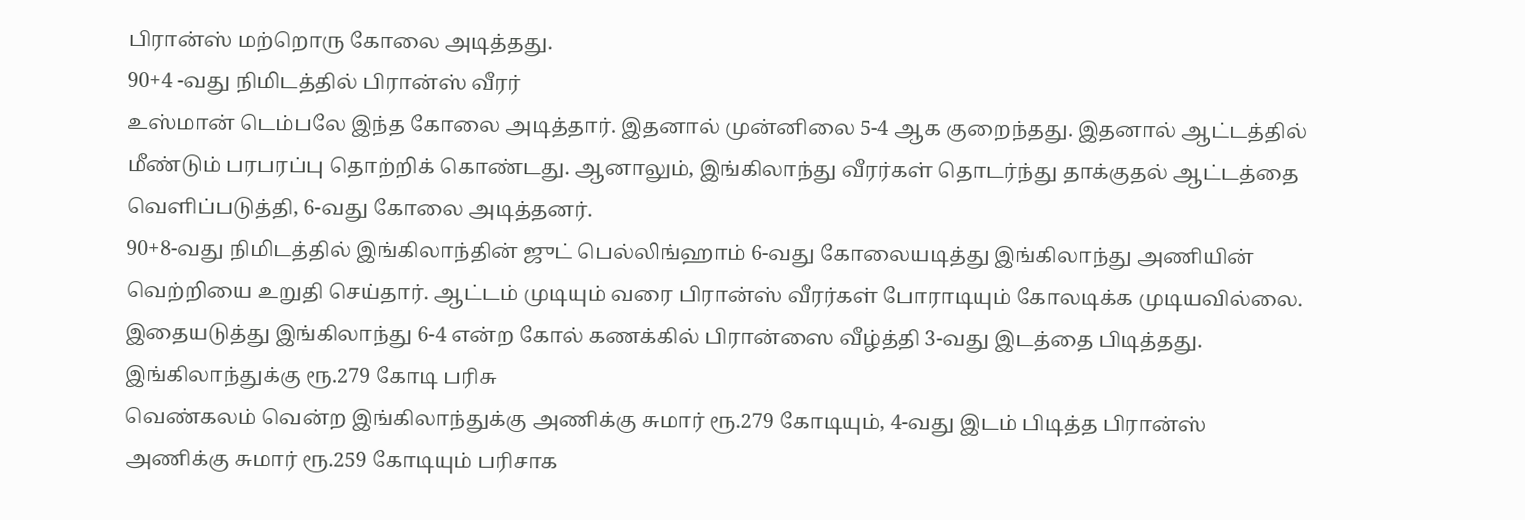பிரான்ஸ் மற்றொரு கோலை அடித்தது.
90+4 -வது நிமிடத்தில் பிரான்ஸ் வீரர்
உஸ்மான் டெம்பலே இந்த கோலை அடித்தார். இதனால் முன்னிலை 5-4 ஆக குறைந்தது. இதனால் ஆட்டத்தில் மீண்டும் பரபரப்பு தொற்றிக் கொண்டது. ஆனாலும், இங்கிலாந்து வீரர்கள் தொடர்ந்து தாக்குதல் ஆட்டத்தை வெளிப்படுத்தி, 6-வது கோலை அடித்தனர்.
90+8-வது நிமிடத்தில் இங்கிலாந்தின் ஜுட் பெல்லிங்ஹாம் 6-வது கோலையடித்து இங்கிலாந்து அணியின் வெற்றியை உறுதி செய்தார். ஆட்டம் முடியும் வரை பிரான்ஸ் வீரர்கள் போராடியும் கோலடிக்க முடியவில்லை. இதையடுத்து இங்கிலாந்து 6-4 என்ற கோல் கணக்கில் பிரான்ஸை வீழ்த்தி 3-வது இடத்தை பிடித்தது.
இங்கிலாந்துக்கு ரூ.279 கோடி பரிசு
வெண்கலம் வென்ற இங்கிலாந்துக்கு அணிக்கு சுமார் ரூ.279 கோடியும், 4-வது இடம் பிடித்த பிரான்ஸ் அணிக்கு சுமார் ரூ.259 கோடியும் பரிசாக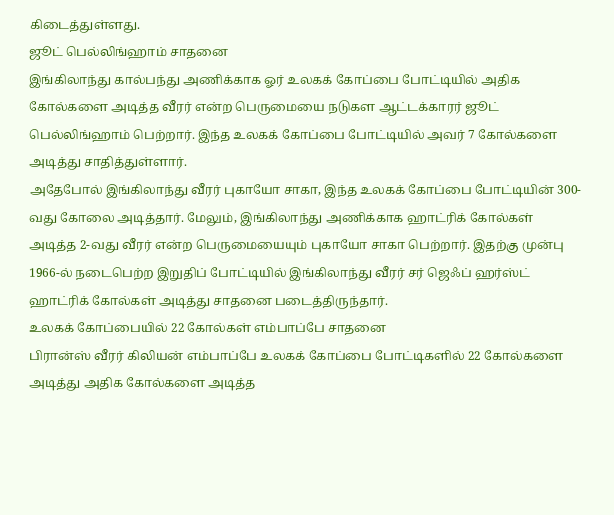கிடைத்துள்ளது.
ஜூட் பெல்லிங்ஹாம் சாதனை
இங்கிலாந்து கால்பந்து அணிக்காக ஓர் உலகக் கோப்பை போட்டியில் அதிக கோல்களை அடித்த வீரர் என்ற பெருமையை நடுகள ஆட்டக்காரர் ஜூட் பெல்லிங்ஹாம் பெற்றார். இந்த உலகக் கோப்பை போட்டியில் அவர் 7 கோல்களை அடித்து சாதித்துள்ளார்.
அதேபோல் இங்கிலாந்து வீரர் புகாயோ சாகா, இந்த உலகக் கோப்பை போட்டியின் 300-வது கோலை அடித்தார். மேலும், இங்கிலாந்து அணிக்காக ஹாட்ரிக் கோல்கள் அடித்த 2-வது வீரர் என்ற பெருமையையும் புகாயோ சாகா பெற்றார். இதற்கு முன்பு 1966-ல் நடைபெற்ற இறுதிப் போட்டியில் இங்கிலாந்து வீரர் சர் ஜெஃப் ஹர்ஸ்ட் ஹாட்ரிக் கோல்கள் அடித்து சாதனை படைத்திருந்தார்.
உலகக் கோப்பையில் 22 கோல்கள் எம்பாப்பே சாதனை
பிரான்ஸ் வீரர் கிலியன் எம்பாப்பே உலகக் கோப்பை போட்டிகளில் 22 கோல்களை அடித்து அதிக கோல்களை அடித்த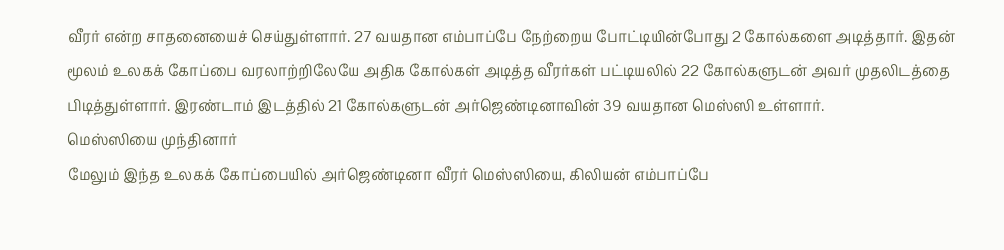வீரர் என்ற சாதனையைச் செய்துள்ளார். 27 வயதான எம்பாப்பே நேற்றைய போட்டியின்போது 2 கோல்களை அடித்தார். இதன் மூலம் உலகக் கோப்பை வரலாற்றிலேயே அதிக கோல்கள் அடித்த வீரர்கள் பட்டியலில் 22 கோல்களுடன் அவர் முதலிடத்தை பிடித்துள்ளார். இரண்டாம் இடத்தில் 21 கோல்களுடன் அர்ஜெண்டினாவின் 39 வயதான மெஸ்ஸி உள்ளார்.
மெஸ்ஸியை முந்தினார்
மேலும் இந்த உலகக் கோப்பையில் அர்ஜெண்டினா வீரர் மெஸ்ஸியை, கிலியன் எம்பாப்பே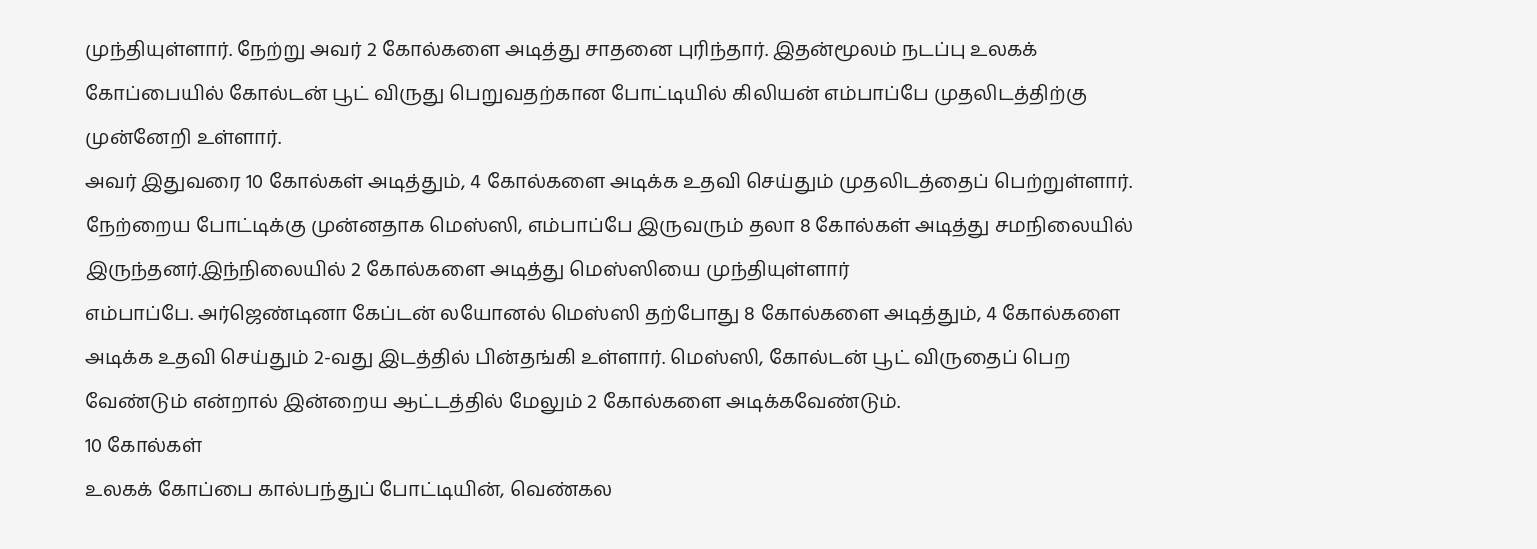முந்தியுள்ளார். நேற்று அவர் 2 கோல்களை அடித்து சாதனை புரிந்தார். இதன்மூலம் நடப்பு உலகக் கோப்பையில் கோல்டன் பூட் விருது பெறுவதற்கான போட்டியில் கிலியன் எம்பாப்பே முதலிடத்திற்கு முன்னேறி உள்ளார்.
அவர் இதுவரை 10 கோல்கள் அடித்தும், 4 கோல்களை அடிக்க உதவி செய்தும் முதலிடத்தைப் பெற்றுள்ளார். நேற்றைய போட்டிக்கு முன்னதாக மெஸ்ஸி, எம்பாப்பே இருவரும் தலா 8 கோல்கள் அடித்து சமநிலையில் இருந்தனர்.இந்நிலையில் 2 கோல்களை அடித்து மெஸ்ஸியை முந்தியுள்ளார்
எம்பாப்பே. அர்ஜெண்டினா கேப்டன் லயோனல் மெஸ்ஸி தற்போது 8 கோல்களை அடித்தும், 4 கோல்களை அடிக்க உதவி செய்தும் 2-வது இடத்தில் பின்தங்கி உள்ளார். மெஸ்ஸி, கோல்டன் பூட் விருதைப் பெற வேண்டும் என்றால் இன்றைய ஆட்டத்தில் மேலும் 2 கோல்களை அடிக்கவேண்டும்.
10 கோல்கள்
உலகக் கோப்பை கால்பந்துப் போட்டியின், வெண்கல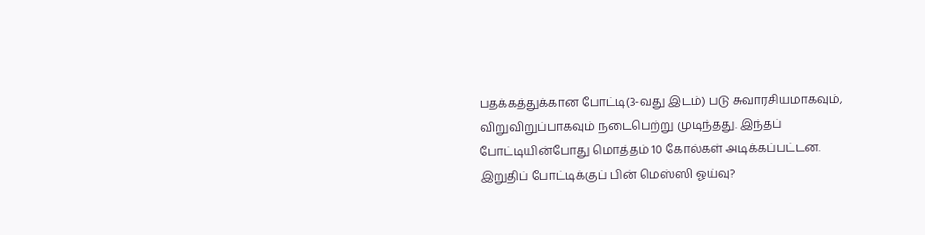பதக்கத்துக்கான போட்டி(3-வது இடம்) படு சுவாரசியமாகவும், விறுவிறுப்பாகவும் நடைபெற்று முடிந்தது. இந்தப் போட்டியின்போது மொத்தம் 10 கோல்கள் அடிக்கப்பட்டன.
இறுதிப் போட்டிக்குப் பின் மெஸ்ஸி ஓய்வு?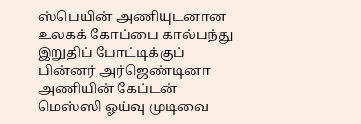ஸ்பெயின் அணியுடனான உலகக் கோப்பை கால்பந்து இறுதிப் போட்டிக்குப் பின்னர் அர்ஜெண்டினா அணியின் கேப்டன் மெஸ்ஸி ஓய்வு முடிவை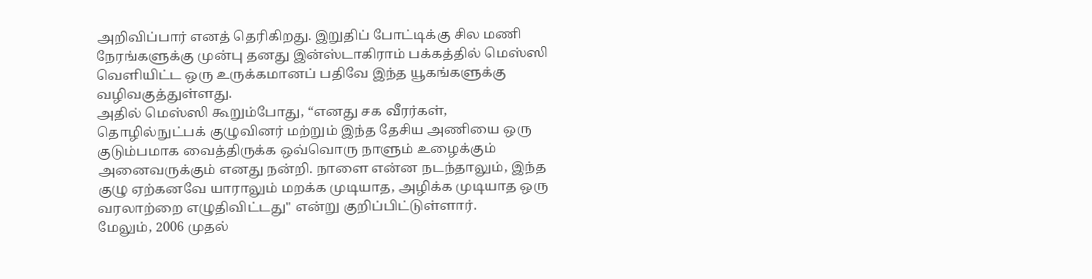அறிவிப்பார் எனத் தெரிகிறது. இறுதிப் போட்டிக்கு சில மணி நேரங்களுக்கு முன்பு தனது இன்ஸ்டாகிராம் பக்கத்தில் மெஸ்ஸி வெளியிட்ட ஒரு உருக்கமானப் பதிவே இந்த யூகங்களுக்கு வழிவகுத்துள்ளது.
அதில் மெஸ்ஸி கூறும்போது, “எனது சக வீரர்கள், தொழில்நுட்பக் குழுவினர் மற்றும் இந்த தேசிய அணியை ஒரு குடும்பமாக வைத்திருக்க ஒவ்வொரு நாளும் உழைக்கும் அனைவருக்கும் எனது நன்றி. நாளை என்ன நடந்தாலும், இந்த குழு ஏற்கனவே யாராலும் மறக்க முடியாத, அழிக்க முடியாத ஒரு வரலாற்றை எழுதிவிட்டது" என்று குறிப்பிட்டுள்ளார்.
மேலும், 2006 முதல்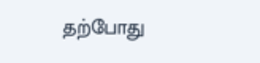தற்போது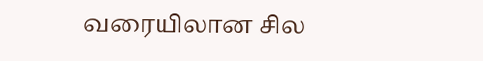வரையிலான சில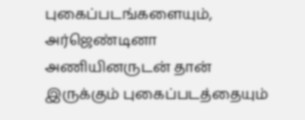புகைப்படங்களையும், அர்ஜெண்டினா அணியினருடன் தான் இருக்கும் புகைப்படத்தையும்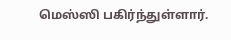மெஸ்ஸி பகிர்ந்துள்ளார்.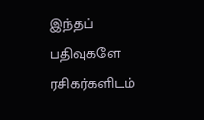இந்தப் பதிவுகளே ரசிகர்களிடம்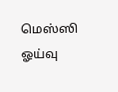மெஸ்ஸி ஓய்வு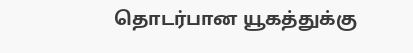தொடர்பான யூகத்துக்கு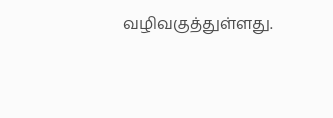வழிவகுத்துள்ளது.